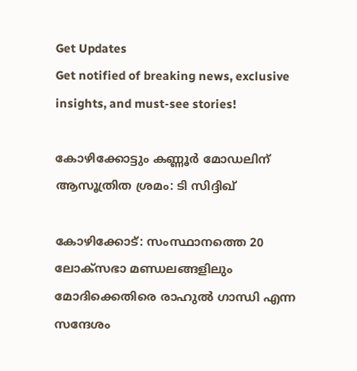Get Updates
Get notified of breaking news, exclusive insights, and must-see stories!

കോഴിക്കോട്ടും കണ്ണൂർ മോഡലിന് ആസൂത്രിത ശ്രമം: ടി സിദ്ദിഖ്

കോഴിക്കോട്: സംസ്ഥാനത്തെ 20 ലോക്‌സഭാ മണ്ഡലങ്ങളിലും മോദിക്കെതിരെ രാഹുല്‍ ഗാന്ധി എന്ന സന്ദേശം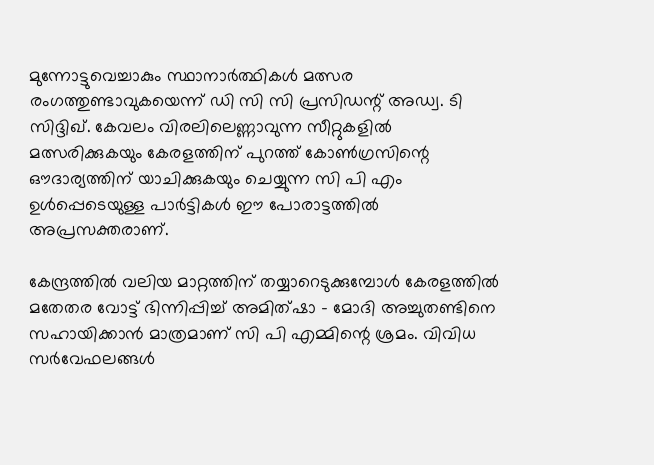മുന്നോട്ടുവെച്ചാകും സ്ഥാനാര്‍ത്ഥികള്‍ മത്സര രംഗത്തുണ്ടാവുകയെന്ന് ഡി സി സി പ്രസിഡന്റ് അഡ്വ. ടി സിദ്ദിഖ്. കേവലം വിരലിലെണ്ണാവുന്ന സീറ്റുകളില്‍ മത്സരിക്കുകയും കേരളത്തിന് പുറത്ത് കോണ്‍ഗ്രസിന്റെ ഔദാര്യത്തിന് യാചിക്കുകയും ചെയ്യുന്ന സി പി എം ഉള്‍പ്പെടെയുള്ള പാര്‍ട്ടികള്‍ ഈ പോരാട്ടത്തില്‍ അപ്രസക്തരാണ്.

കേന്ദ്രത്തില്‍ വലിയ മാറ്റത്തിന് തയ്യാറെടുക്കുമ്പോള്‍ കേരളത്തില്‍ മതേതര വോട്ട് ഭിന്നിപ്പിച്ച് അമിത്ഷാ - മോദി അച്ചുതണ്ടിനെ സഹായിക്കാന്‍ മാത്രമാണ് സി പി എമ്മിന്റെ ശ്രമം. വിവിധ സര്‍വേഫലങ്ങള്‍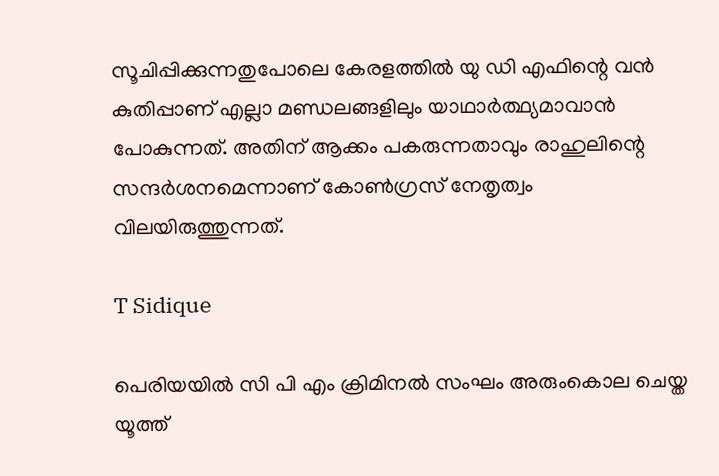സൂചിപ്പിക്കുന്നതുപോലെ കേരളത്തില്‍ യു ഡി എഫിന്റെ വന്‍ കുതിപ്പാണ് എല്ലാ മണ്ഡലങ്ങളിലും യാഥാര്‍ത്ഥ്യമാവാന്‍ പോകുന്നത്. അതിന് ആക്കം പകരുന്നതാവും രാഹുലിന്റെ സന്ദര്‍ശനമെന്നാണ് കോണ്‍ഗ്രസ് നേതൃത്വം വിലയിരുത്തുന്നത്.

T Sidique

പെരിയയില്‍ സി പി എം ക്രിമിനല്‍ സംഘം അരുംകൊല ചെയ്ത യൂത്ത്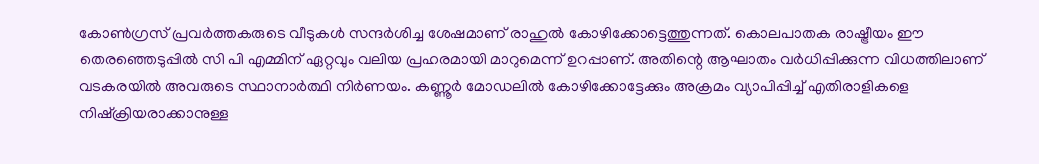കോണ്‍ഗ്രസ് പ്രവര്‍ത്തകരുടെ വീടുകള്‍ സന്ദര്‍ശിച്ച ശേഷമാണ് രാഹുല്‍ കോഴിക്കോട്ടെത്തുന്നത്. കൊലപാതക രാഷ്ട്രീയം ഈ തെരഞ്ഞെടുപ്പില്‍ സി പി എമ്മിന് ഏറ്റവും വലിയ പ്രഹരമായി മാറുമെന്ന് ഉറപ്പാണ്. അതിന്റെ ആഘാതം വര്‍ധിപ്പിക്കുന്ന വിധത്തിലാണ് വടകരയില്‍ അവരുടെ സ്ഥാനാര്‍ത്ഥി നിര്‍ണയം. കണ്ണൂര്‍ മോഡലില്‍ കോഴിക്കോട്ടേക്കും അക്രമം വ്യാപിപ്പിച്ച് എതിരാളികളെ നിഷ്‌ക്രിയരാക്കാനുള്ള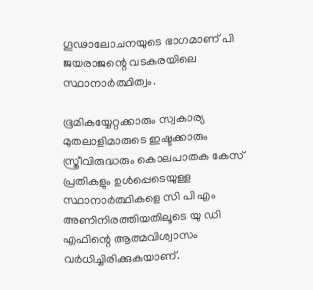ഗൂഢാലോചനയുടെ ഭാഗമാണ് പി ജയരാജന്റെ വടകരയിലെ സ്ഥാനാര്‍ത്ഥിത്വം.

ഭൂമികയ്യേറ്റക്കാരും സ്വകാര്യ മുതലാളിമാരുടെ ഇഷ്ടക്കാരും സ്ത്രീവിരുദ്ധരും കൊലപാതക കേസ് പ്രതികളും ഉള്‍പ്പെടെയുള്ള സ്ഥാനാര്‍ത്ഥികളെ സി പി എം അണിനിരത്തിയതിലൂടെ യു ഡി എഫിന്റെ ആത്മവിശ്വാസം വര്‍ധിച്ചിരിക്കുകയാണ്.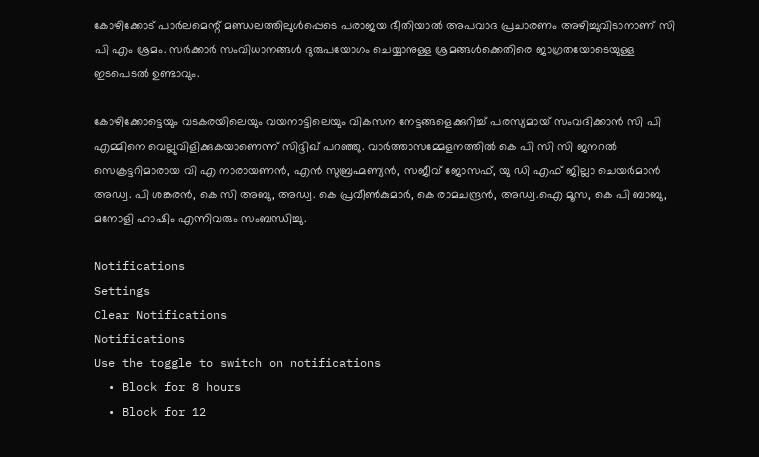കോഴിക്കോട് പാര്‍ലമെന്റ് മണ്ഡലത്തിലുള്‍പ്പെടെ പരാജയ ഭീതിയാല്‍ അപവാദ പ്രചാരണം അഴിച്ചുവിടാനാണ് സി പി എം ശ്രമം. സര്‍ക്കാര്‍ സംവിധാനങ്ങള്‍ ദുരുപയോഗം ചെയ്യാനുള്ള ശ്രമങ്ങള്‍ക്കെതിരെ ജാഗ്രതയോടെയുള്ള ഇടപെടല്‍ ഉണ്ടാവും.

കോഴിക്കോട്ടെയും വടകരയിലെയും വയനാട്ടിലെയും വികസന നേട്ടങ്ങളെക്കുറിച്ച് പരസ്യമായ് സംവദിക്കാന്‍ സി പി എമ്മിനെ വെല്ലുവിളിക്കുകയാണെന്ന് സിദ്ദിഖ് പറഞ്ഞു. വാര്‍ത്താസമ്മേളനത്തില്‍ കെ പി സി സി ജനറല്‍ സെക്രട്ടറിമാരായ വി എ നാരായണന്‍, എന്‍ സുബ്രഹ്മണ്യന്‍, സജീവ് ജോസഫ്, യു ഡി എഫ് ജില്ലാ ചെയര്‍മാന്‍ അഡ്വ. പി ശങ്കരന്‍, കെ സി അബു, അഡ്വ. കെ പ്രവീണ്‍കുമാര്‍, കെ രാമചന്ദ്രന്‍, അഡ്വ.ഐ മൂസ, കെ പി ബാബു, മനോളി ഹാഷിം എന്നിവരും സംബന്ധിച്ചു.

Notifications
Settings
Clear Notifications
Notifications
Use the toggle to switch on notifications
  • Block for 8 hours
  • Block for 12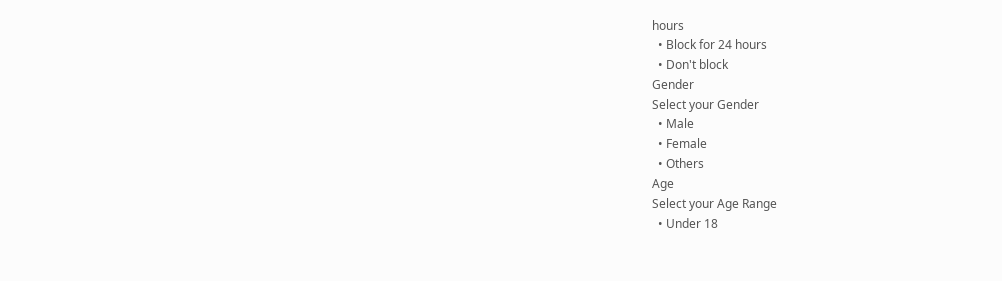hours
  • Block for 24 hours
  • Don't block
Gender
Select your Gender
  • Male
  • Female
  • Others
Age
Select your Age Range
  • Under 18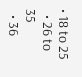• 18 to 25
  • 26 to 35
  • 36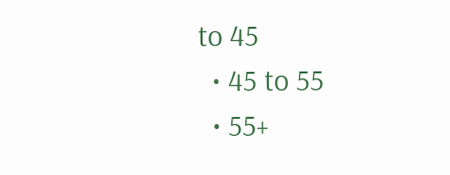to 45
  • 45 to 55
  • 55+